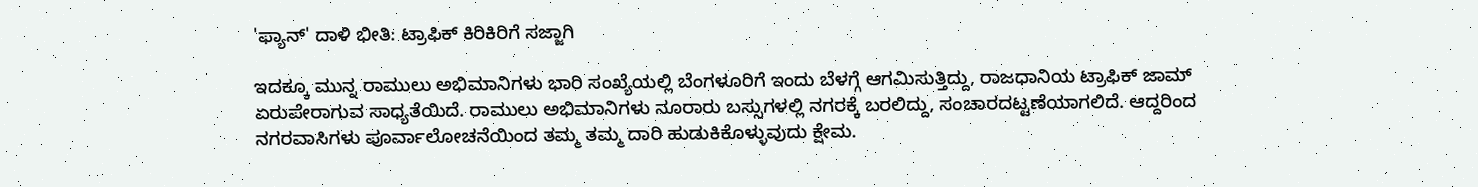'ಫ್ಯಾನ್' ದಾಳಿ ಭೀತಿ: ಟ್ರಾಫಿಕ್ ಕಿರಿಕಿರಿಗೆ ಸಜ್ಜಾಗಿ

ಇದಕ್ಕೂ ಮುನ್ನ ರಾಮುಲು ಅಭಿಮಾನಿಗಳು ಭಾರಿ ಸಂಖ್ಯೆಯಲ್ಲಿ ಬೆಂಗಳೂರಿಗೆ ಇಂದು ಬೆಳಗ್ಗೆ ಆಗಮಿಸುತ್ತಿದ್ದು, ರಾಜಧಾನಿಯ ಟ್ರಾಫಿಕ್ ಜಾಮ್ ಏರುಪೇರಾಗುವ ಸಾಧ್ಯತೆಯಿದೆ. ರಾಮುಲು ಅಭಿಮಾನಿಗಳು ನೂರಾರು ಬಸ್ಸುಗಳಲ್ಲಿ ನಗರಕ್ಕೆ ಬರಲಿದ್ದು, ಸಂಚಾರದಟ್ಟಣೆಯಾಗಲಿದೆ. ಆದ್ದರಿಂದ ನಗರವಾಸಿಗಳು ಪೂರ್ವಾಲೋಚನೆಯಿಂದ ತಮ್ಮ ತಮ್ಮ ದಾರಿ ಹುಡುಕಿಕೊಳ್ಳುವುದು ಕ್ಷೇಮ.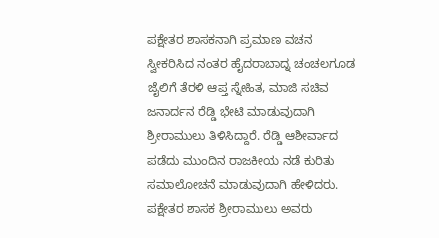ಪಕ್ಷೇತರ ಶಾಸಕನಾಗಿ ಪ್ರಮಾಣ ವಚನ ಸ್ವೀಕರಿಸಿದ ನಂತರ ಹೈದರಾಬಾದ್ನ ಚಂಚಲಗೂಡ ಜೈಲಿಗೆ ತೆರಳಿ ಆಪ್ತ ಸ್ನೇಹಿತ, ಮಾಜಿ ಸಚಿವ ಜನಾರ್ದನ ರೆಡ್ಡಿ ಭೇಟಿ ಮಾಡುವುದಾಗಿ ಶ್ರೀರಾಮುಲು ತಿಳಿಸಿದ್ದಾರೆ. ರೆಡ್ಡಿ ಆಶೀರ್ವಾದ ಪಡೆದು ಮುಂದಿನ ರಾಜಕೀಯ ನಡೆ ಕುರಿತು ಸಮಾಲೋಚನೆ ಮಾಡುವುದಾಗಿ ಹೇಳಿದರು.
ಪಕ್ಷೇತರ ಶಾಸಕ ಶ್ರೀರಾಮುಲು ಅವರು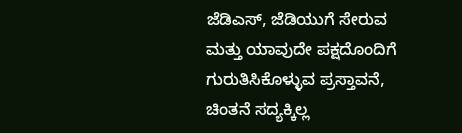ಜೆಡಿಎಸ್, ಜೆಡಿಯುಗೆ ಸೇರುವ ಮತ್ತು ಯಾವುದೇ ಪಕ್ಷದೊಂದಿಗೆ ಗುರುತಿಸಿಕೊಳ್ಳುವ ಪ್ರಸ್ತಾವನೆ, ಚಿಂತನೆ ಸದ್ಯಕ್ಕಿಲ್ಲ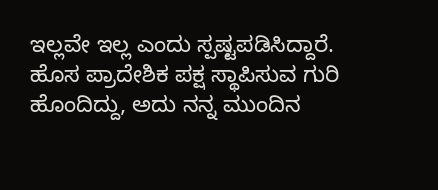ಇಲ್ಲವೇ ಇಲ್ಲ ಎಂದು ಸ್ಪಷ್ಟಪಡಿಸಿದ್ದಾರೆ.
ಹೊಸ ಪ್ರಾದೇಶಿಕ ಪಕ್ಷ ಸ್ಥಾಪಿಸುವ ಗುರಿ ಹೊಂದಿದ್ದು, ಅದು ನನ್ನ ಮುಂದಿನ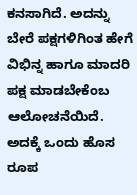ಕನಸಾಗಿದೆ. ಅದನ್ನು ಬೇರೆ ಪಕ್ಷಗಳಿಗಿಂತ ಹೇಗೆ ವಿಭಿನ್ನ ಹಾಗೂ ಮಾದರಿ ಪಕ್ಷ ಮಾಡಬೇಕೆಂಬ ಆಲೋಚನೆಯಿದೆ. ಅದಕ್ಕೆ ಒಂದು ಹೊಸ ರೂಪ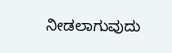ನೀಡಲಾಗುವುದು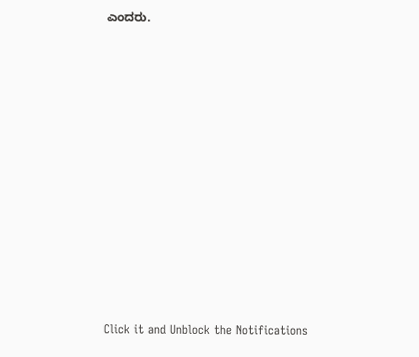ಎಂದರು.












Click it and Unblock the Notifications